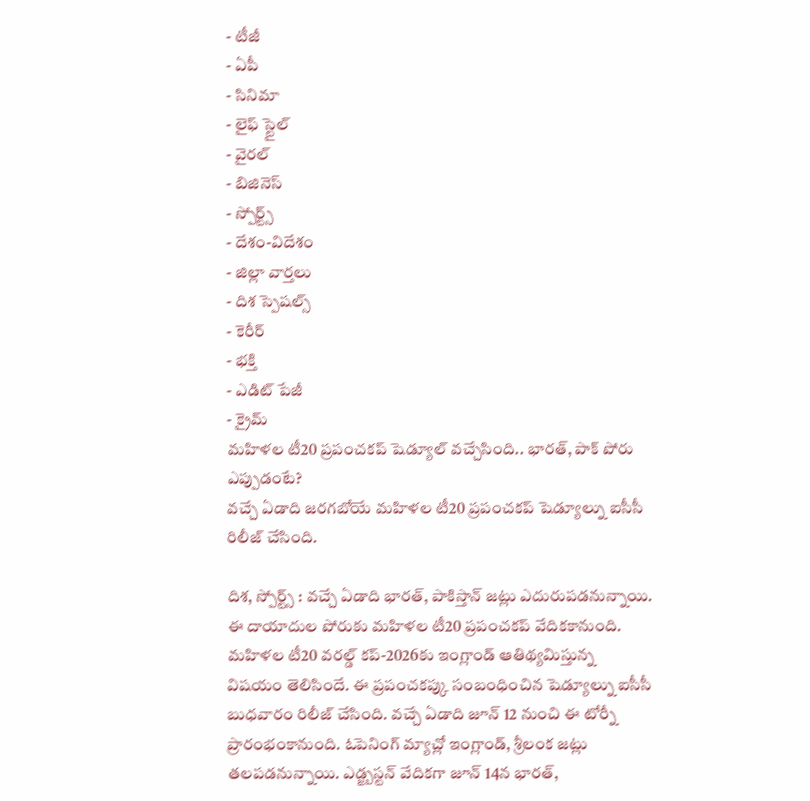- టీజీ
- ఏపీ
- సినిమా
- లైఫ్ స్టైల్
- వైరల్
- బిజినెస్
- స్పోర్ట్స్
- దేశం-విదేశం
- జిల్లా వార్తలు
- దిశ స్పెషల్స్
- కెరీర్
- భక్తి
- ఎడిట్ పేజీ
- క్రైమ్
మహిళల టీ20 ప్రపంచకప్ షెడ్యూల్ వచ్చేసింది.. భారత్, పాక్ పోరు ఎప్పుడంటే?
వచ్చే ఏడాది జరగబోయే మహిళల టీ20 ప్రపంచకప్ షెడ్యూల్ను ఐసీసీ రిలీజ్ చేసింది.

దిశ, స్పోర్ట్స్ : వచ్చే ఏడాది భారత్, పాకిస్తాన్ జట్లు ఎదురుపడనున్నాయి. ఈ దాయాదుల పోరుకు మహిళల టీ20 ప్రపంచకప్ వేదికకానుంది. మహిళల టీ20 వరల్డ్ కప్-2026కు ఇంగ్లాండ్ ఆతిథ్యమిస్తున్న విషయం తెలిసిందే. ఈ ప్రపంచకప్కు సంబంధించిన షెడ్యూల్ను ఐసీసీ బుధవారం రిలీజ్ చేసింది. వచ్చే ఏడాది జూన్ 12 నుంచి ఈ టోర్నీ ప్రారంభంకానుంది. ఓపెనింగ్ మ్యాచ్లో ఇంగ్లాండ్, శ్రీలంక జట్లు తలపడనున్నాయి. ఎడ్జ్బస్టన్ వేదికగా జూన్ 14న భారత్,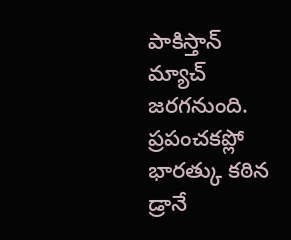పాకిస్తాన్ మ్యాచ్ జరగనుంది. ప్రపంచకప్లో భారత్కు కఠిన డ్రానే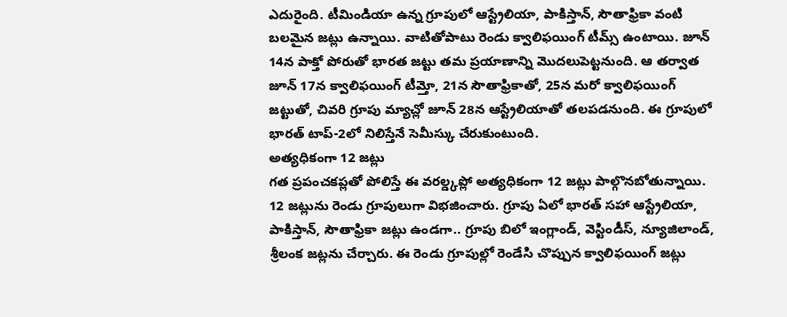ఎదురైంది. టీమిండియా ఉన్న గ్రూపులో ఆస్ట్రేలియా, పాకిస్తాన్, సౌతాఫ్రికా వంటి బలమైన జట్లు ఉన్నాయి. వాటితోపాటు రెండు క్వాలిఫయింగ్ టీమ్స్ ఉంటాయి. జూన్ 14న పాక్తో పోరుతో భారత జట్టు తమ ప్రయాణాన్ని మొదలుపెట్టనుంది. ఆ తర్వాత జూన్ 17న క్వాలిఫయింగ్ టీమ్తో, 21న సౌతాఫ్రికాతో, 25న మరో క్వాలిఫయింగ్ జట్టుతో, చివరి గ్రూపు మ్యాచ్లో జూన్ 28న ఆస్ట్రేలియాతో తలపడనుంది. ఈ గ్రూపులో భారత్ టాప్-2లో నిలిస్తేనే సెమీస్కు చేరుకుంటుంది.
అత్యధికంగా 12 జట్లు
గత ప్రపంచకప్లతో పోలిస్తే ఈ వరల్డ్కప్లో అత్యధికంగా 12 జట్లు పాల్గొనబోతున్నాయి. 12 జట్లును రెండు గ్రూపులుగా విభజించారు. గ్రూపు ఏలో భారత్ సహా ఆస్ట్రేలియా, పాకిస్తాన్, సౌతాఫ్రికా జట్లు ఉండగా.. గ్రూపు బిలో ఇంగ్లాండ్, వెస్టిండీస్, న్యూజిలాండ్, శ్రీలంక జట్లను చేర్చారు. ఈ రెండు గ్రూపుల్లో రెండేసి చొప్పున క్వాలిఫయింగ్ జట్లు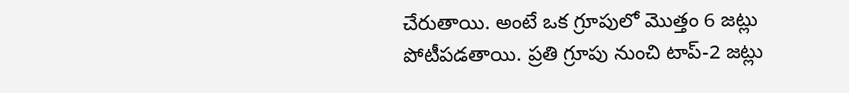చేరుతాయి. అంటే ఒక గ్రూపులో మొత్తం 6 జట్లు పోటీపడతాయి. ప్రతి గ్రూపు నుంచి టాప్-2 జట్లు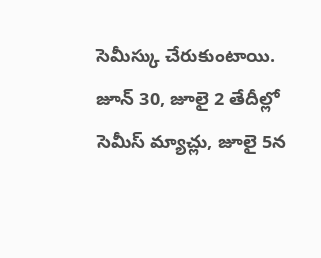సెమీస్కు చేరుకుంటాయి. జూన్ 30, జూలై 2 తేదీల్లో సెమీస్ మ్యాచ్లు, జూలై 5న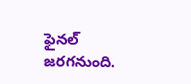ఫైనల్ జరగనుంది.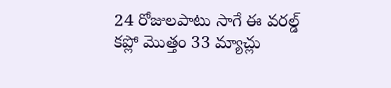24 రోజులపాటు సాగే ఈ వరల్డ్ కప్లో మొత్తం 33 మ్యాచ్లు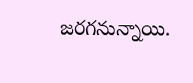జరగనున్నాయి.